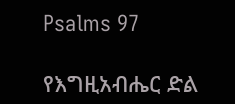Psalms 97

የእግዚአብሔር ድል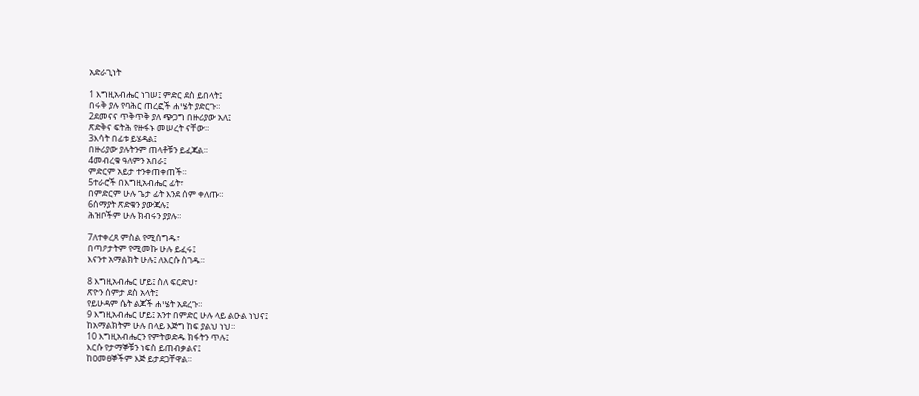አድራጊነት

1 እግዚአብሔር ነገሠ፤ ምድር ደስ ይበላት፤
በሩቅ ያሉ የባሕር ጠረፎች ሐሤት ያድርጉ።
2ደመናና ጥቅጥቅ ያለ ጭጋግ በዙሪያው አለ፤
ጽድቅና ፍትሕ የዙፋኑ መሠረት ናቸው።
3እሳት በፊቱ ይሄዳል፤
በዙሪያው ያሉትንም ጠላቶቹን ይፈጃል።
4መብረቁ ዓለምን አበራ፤
ምድርም አይታ ተንቀጠቀጠች።
5ተራሮች በእግዚአብሔር ፊት፣
በምድርም ሁሉ ጌታ ፊት እንደ ሰም ቀለጡ።
6ሰማያት ጽድቁን ያውጃሉ፤
ሕዝቦችም ሁሉ ክብሩን ያያሉ።

7ለተቀረጸ ምስል የሚሰግዱ፣
በጣዖታትም የሚመኩ ሁሉ ይፈሩ፤
እናንተ አማልክት ሁሉ፤ ለእርሱ ስገዱ።

8 እግዚአብሔር ሆይ፤ ስለ ፍርድህ፣
ጽዮን ሰምታ ደስ አላት፤
የይሁዳም ሴት ልጆች ሐሤት አደረጉ።
9 እግዚአብሔር ሆይ፤ አንተ በምድር ሁሉ ላይ ልዑል ነህና፤
ከአማልክትም ሁሉ በላይ እጅግ ከፍ ያልህ ነህ።
10 እግዚአብሔርን የምትወድዱ ክፋትን ጥሉ፤
እርሱ የታማኞቹን ነፍስ ይጠብቃልና፤
ከዐመፀኞችም እጅ ይታደጋቸዋል።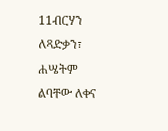11ብርሃን ለጻድቃን፣
ሐሤትም ልባቸው ለቀና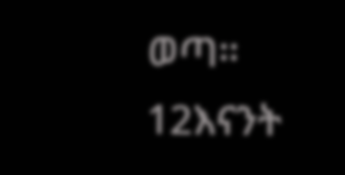ወጣ።
12እናንት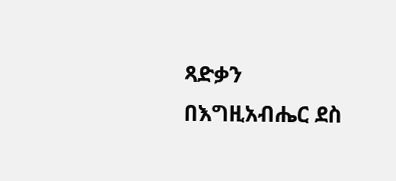ጻድቃን በእግዚአብሔር ደስ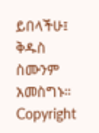ይበላችሁ፤
ቅዱስ ስሙንም አመስግኑ።
Copyright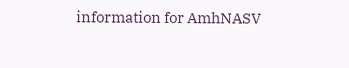information for AmhNASV